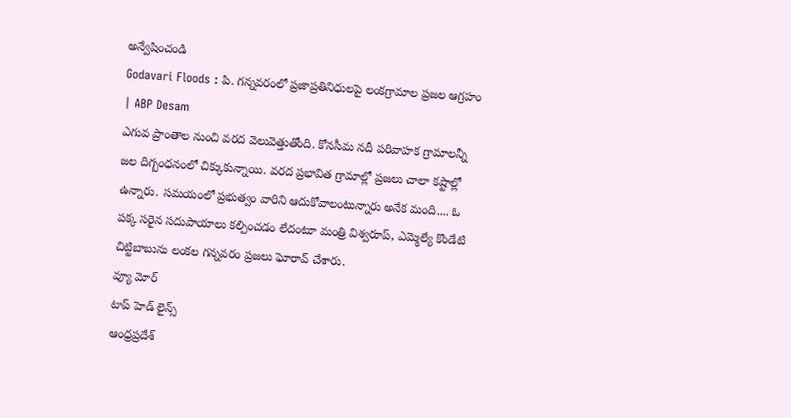అన్వేషించండి
Godavari Floods : పి. గన్నవరంలో ప్రజాప్రతినిధులపై లంకగ్రామాల ప్రజల ఆగ్రహం | ABP Desam
ఎగువ ప్రాంతాల నుంచి వరద వెలువెత్తుతోంది. కోనసీమ నదీ పరివాహక గ్రామాలన్నీ జల దిగ్బంధనంలో చిక్కుకున్నాయి. వరద ప్రభావిత గ్రామాల్లో ప్రజలు చాలా కష్టాల్లో ఉన్నారు. సమయంలో ప్రభుత్వం వారిని ఆదుకోవాలంటున్నారు అనేక మంది.... ఓ పక్క సరైన సదుపాయాలు కల్పించడం లేదంటూ మంత్రి విశ్వరూప్, ఎమ్మెల్యే కొండేటి చిట్టిబాబును లంకల గన్నవరం ప్రజలు ఘోరావ్ చేశారు.
వ్యూ మోర్
టాప్ హెడ్ లైన్స్
ఆంధ్రప్రదేశ్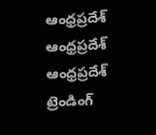ఆంధ్రప్రదేశ్
ఆంధ్రప్రదేశ్
ఆంధ్రప్రదేశ్
ట్రెండింగ్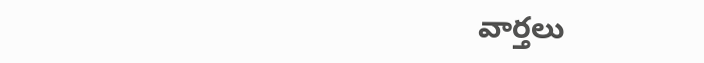వార్తలు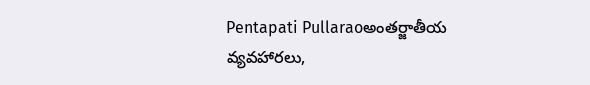Pentapati Pullaraoఅంతర్జాతీయ వ్యవహారలు,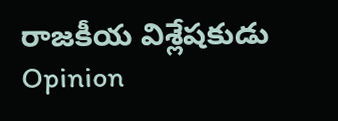రాజకీయ విశ్లేషకుడు
Opinion